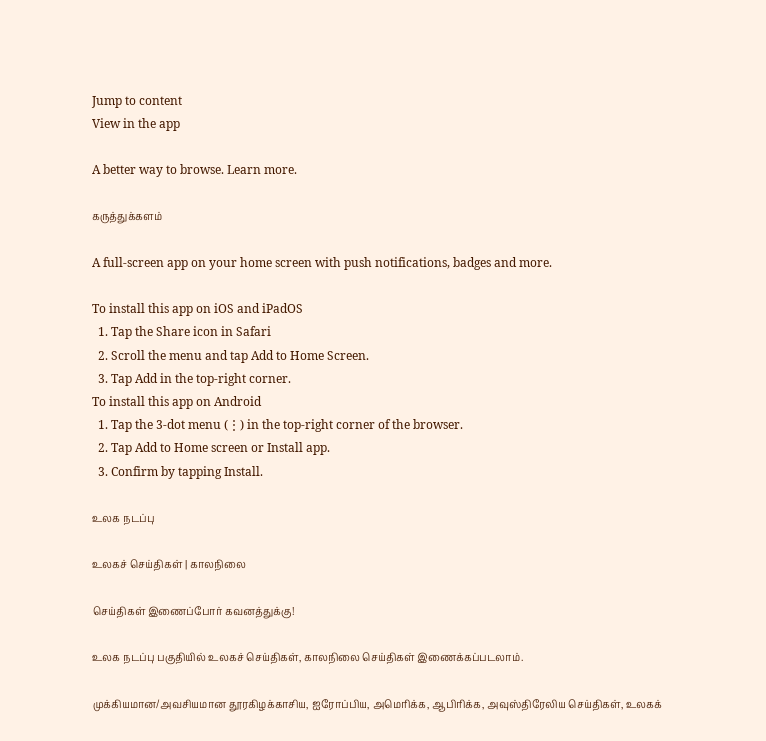Jump to content
View in the app

A better way to browse. Learn more.

கருத்துக்களம்

A full-screen app on your home screen with push notifications, badges and more.

To install this app on iOS and iPadOS
  1. Tap the Share icon in Safari
  2. Scroll the menu and tap Add to Home Screen.
  3. Tap Add in the top-right corner.
To install this app on Android
  1. Tap the 3-dot menu (⋮) in the top-right corner of the browser.
  2. Tap Add to Home screen or Install app.
  3. Confirm by tapping Install.

உலக நடப்பு

உலகச் செய்திகள் | காலநிலை

செய்திகள் இணைப்போர் கவனத்துக்கு!

உலக நடப்பு பகுதியில் உலகச் செய்திகள், காலநிலை செய்திகள் இணைக்கப்படலாம்.

முக்கியமான/அவசியமான தூரகிழக்காசிய, ஐரோப்பிய, அமெரிக்க, ஆபிரிக்க, அவுஸ்திரேலிய செய்திகள், உலகக்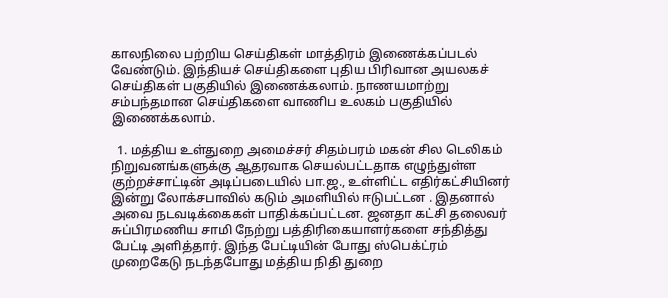காலநிலை பற்றிய செய்திகள் மாத்திரம் இணைக்கப்படல் வேண்டும். இந்தியச் செய்திகளை புதிய பிரிவான அயலகச் செய்திகள் பகுதியில் இணைக்கலாம். நாணயமாற்று சம்பந்தமான செய்திகளை வாணிப உலகம் பகுதியில் இணைக்கலாம்.

  1. மத்திய உள்துறை அமைச்சர் சிதம்பரம் மகன் சில டெலிகம் நிறுவனங்களுக்கு ஆதரவாக செயல்பட்டதாக எழுந்துள்ள குற்றச்சாட்டின் அடிப்படையில் பா.ஜ., உள்ளிட்ட எதிர்கட்சியினர் இன்று லோக்சபாவில் கடும் அமளியில் ஈடுபட்டன . இதனால் அவை நடவடிக்கைகள் பாதிக்கப்பட்டன. ஜனதா கட்சி தலைவர் சுப்பிரமணிய சாமி நேற்று பத்திரிகையாளர்களை சந்தித்து பேட்டி அளித்தார். இந்த பேட்டியின் போது ஸ்பெக்ட்ரம் முறைகேடு நடந்தபோது மத்திய நிதி துறை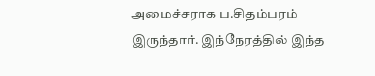அமைச்சராக ப.சிதம்பரம் இருந்தார். இந்நேரத்தில் இந்த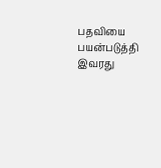பதவியை பயன்படுத்தி இவரது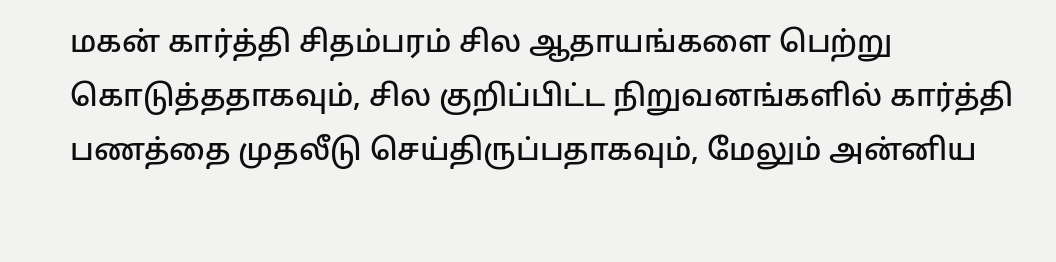மகன் கார்த்தி சிதம்பரம் சில ஆதாயங்களை பெற்று கொடுத்ததாகவும், சில குறிப்பிட்ட நிறுவனங்களில் கார்த்தி பணத்தை முதலீடு செய்திருப்பதாகவும், மேலும் அன்னிய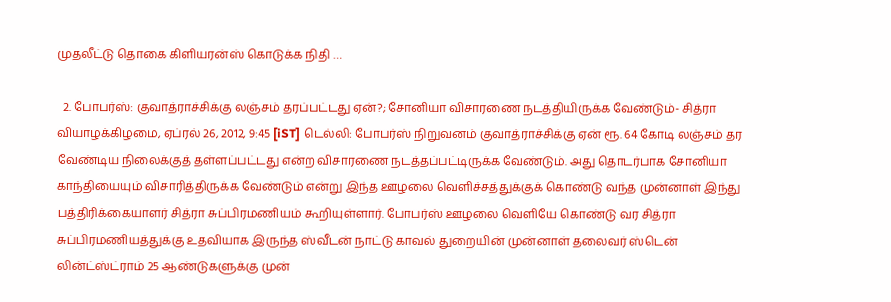முதலீட்டு தொகை கிளியரன்ஸ் கொடுக்க நிதி …

  2. போபர்ஸ்: குவாத்ராச்சிக்கு லஞ்சம் தரப்பட்டது ஏன்?; சோனியா விசாரணை நடத்தியிருக்க வேண்டும்- சித்ரா வியாழக்கிழமை, ஏப்ரல் 26, 2012, 9:45 [iST] டெல்லி: போபர்ஸ் நிறுவனம் குவாத்ராச்சிக்கு ஏன் ரூ. 64 கோடி லஞ்சம் தர வேண்டிய நிலைக்குத் தள்ளப்பட்டது என்ற விசாரணை நடத்தப்பட்டிருக்க வேண்டும். அது தொடர்பாக சோனியா காந்தியையும் விசாரித்திருக்க வேண்டும் என்று இந்த ஊழலை வெளிச்சத்துக்குக் கொண்டு வந்த முன்னாள் இந்து பத்திரிக்கையாளர் சித்ரா சுப்பிரமணியம் கூறியுள்ளார். போபர்ஸ் ஊழலை வெளியே கொண்டு வர சித்ரா சுப்பிரமணியத்துக்கு உதவியாக இருந்த ஸ்வீடன் நாட்டு காவல் துறையின் முன்னாள் தலைவர் ஸ்டென் லின்ட்ஸ்ட்ராம் 25 ஆண்டுகளுக்கு முன்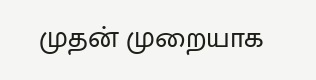முதன் முறையாக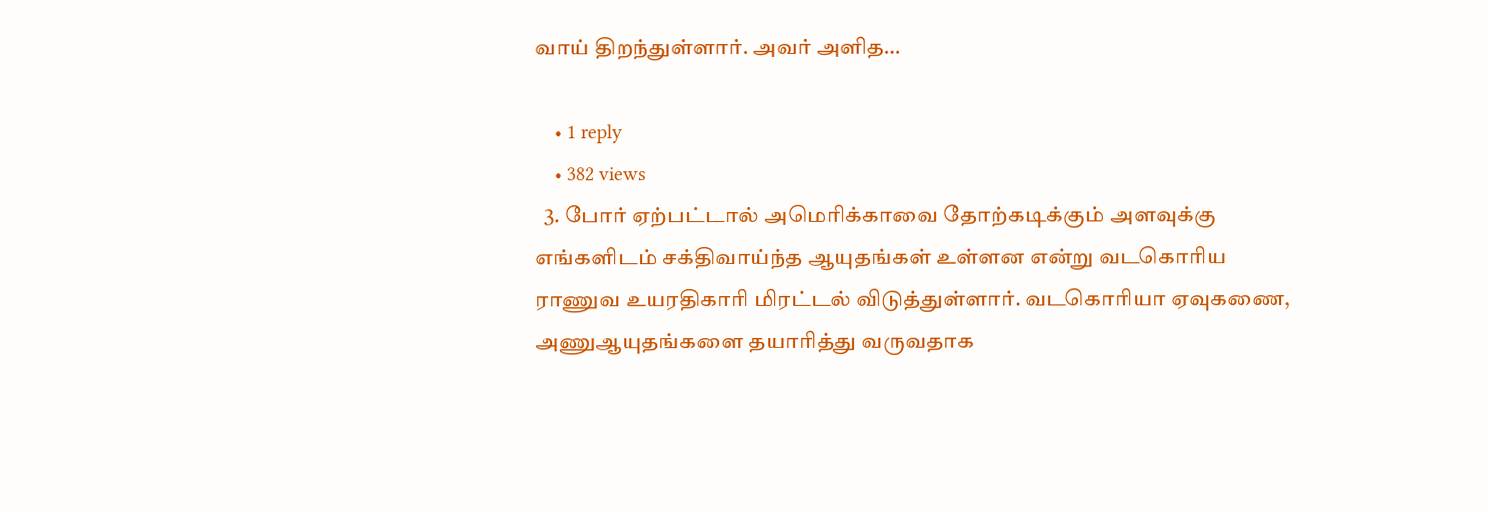வாய் திறந்துள்ளார். அவர் அளித…

    • 1 reply
    • 382 views
  3. போர் ஏற்பட்டால் அமெரிக்காவை தோற்கடிக்கும் அளவுக்கு எங்களிடம் சக்திவாய்ந்த ஆயுதங்கள் உள்ளன என்று வடகொரிய ராணுவ உயரதிகாரி மிரட்டல் விடுத்துள்ளார். வடகொரியா ஏவுகணை, அணுஆயுதங்களை தயாரித்து வருவதாக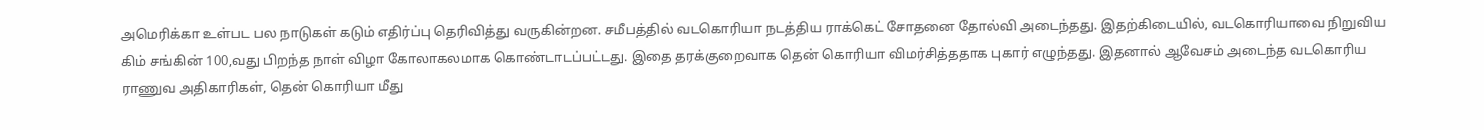அமெரிக்கா உள்பட பல நாடுகள் கடும் எதிர்ப்பு தெரிவித்து வருகின்றன. சமீபத்தில் வடகொரியா நடத்திய ராக்கெட் சோதனை தோல்வி அடைந்தது. இதற்கிடையில், வடகொரியாவை நிறுவிய கிம் சங்கின் 100,வது பிறந்த நாள் விழா கோலாகலமாக கொண்டாடப்பட்டது. இதை தரக்குறைவாக தென் கொரியா விமர்சித்ததாக புகார் எழுந்தது. இதனால் ஆவேசம் அடைந்த வடகொரிய ராணுவ அதிகாரிகள், தென் கொரியா மீது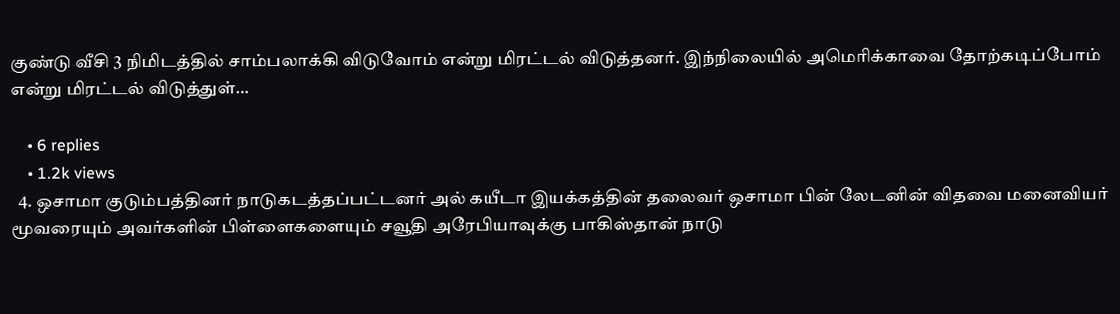குண்டு வீசி 3 நிமிடத்தில் சாம்பலாக்கி விடுவோம் என்று மிரட்டல் விடுத்தனர். இந்நிலையில் அமெரிக்காவை தோற்கடிப்போம் என்று மிரட்டல் விடுத்துள்…

    • 6 replies
    • 1.2k views
  4. ஒசாமா குடும்பத்தினர் நாடுகடத்தப்பட்டனர் அல் கயீடா இயக்கத்தின் தலைவர் ஒசாமா பின் லேடனின் விதவை மனைவியர் மூவரையும் அவர்களின் பிள்ளைகளையும் சவூதி அரேபியாவுக்கு பாகிஸ்தான் நாடு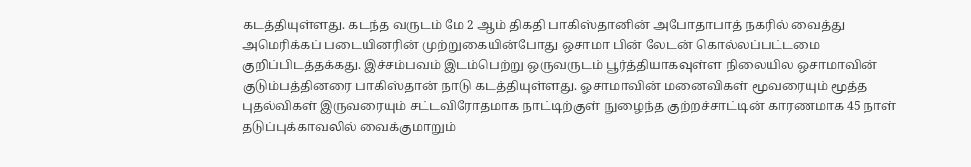கடத்தியுள்ளது. கடந்த வருடம் மே 2 ஆம் திகதி பாகிஸ்தானின் அபோதாபாத் நகரில் வைத்து அமெரிக்கப் படையினரின் முற்றுகையின்போது ஒசாமா பின் லேடன் கொல்லப்பட்டமை குறிப்பிடத்தக்கது. இச்சம்பவம் இடம்பெற்று ஒருவருடம் பூர்த்தியாகவுள்ள நிலையில ஒசாமாவின் குடும்பத்தினரை பாகிஸ்தான் நாடு கடத்தியுள்ளது. ஓசாமாவின் மனைவிகள் மூவரையும் மூத்த புதல்விகள் இருவரையும் சட்டவிரோதமாக நாட்டிற்குள் நுழைந்த குற்றச்சாட்டின் காரணமாக 45 நாள் தடுப்புக்காவலில் வைக்குமாறும்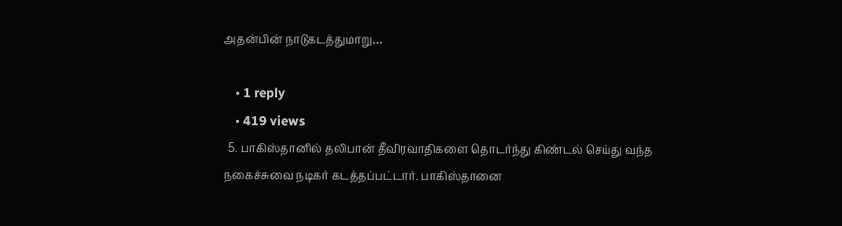அதன்பின் நாடுகடத்துமாறு…

    • 1 reply
    • 419 views
  5. பாகிஸ்தானில் தலிபான் தீவிரவாதிகளை தொடர்ந்து கிண்டல் செய்து வந்த நகைச்சுவை நடிகர் கடத்தப்பட்டார். பாகிஸ்தானை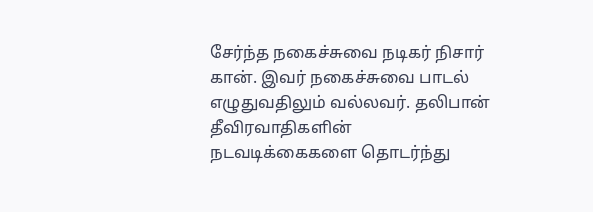சேர்ந்த நகைச்சுவை நடிகர் நிசார் கான். இவர் நகைச்சுவை பாடல் எழுதுவதிலும் வல்லவர். தலிபான் தீவிரவாதிகளின் நடவடிக்கைகளை தொடர்ந்து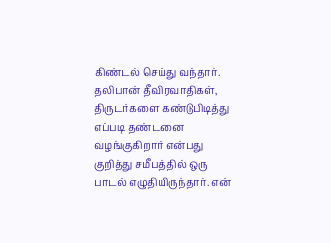கிண்டல் செய்து வந்தார். தலிபான் தீவிரவாதிகள், திருடர்களை கண்டுபிடித்து எப்படி தண்டனை வழங்குகிறார் என்பது குறித்து சமீபத்தில் ஒரு பாடல் எழுதியிருந்தார். என்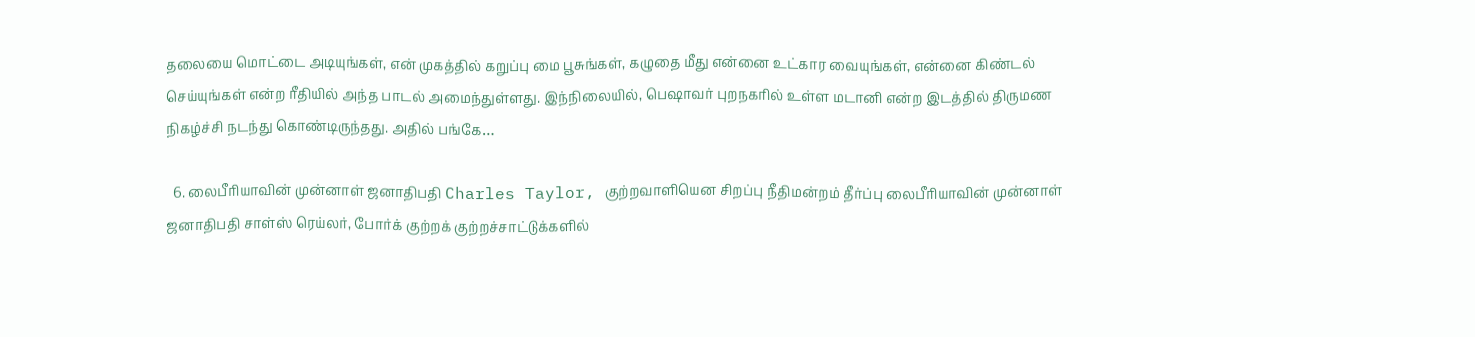தலையை மொட்டை அடியுங்கள், என் முகத்தில் கறுப்பு மை பூசுங்கள், கழுதை மீது என்னை உட்கார வையுங்கள், என்னை கிண்டல் செய்யுங்கள் என்ற ரீதியில் அந்த பாடல் அமைந்துள்ளது. இந்நிலையில், பெஷாவர் புறநகரில் உள்ள மடானி என்ற இடத்தில் திருமண நிகழ்ச்சி நடந்து கொண்டிருந்தது. அதில் பங்கே…

  6. லைபீரியாவின் முன்னாள் ஜனாதிபதி Charles Taylor, குற்றவாளியென சிறப்பு நீதிமன்றம் தீர்ப்பு லைபீரியாவின் முன்னாள் ஜனாதிபதி சாள்ஸ் ரெய்லர், போர்க் குற்றக் குற்றச்சாட்டுக்களில்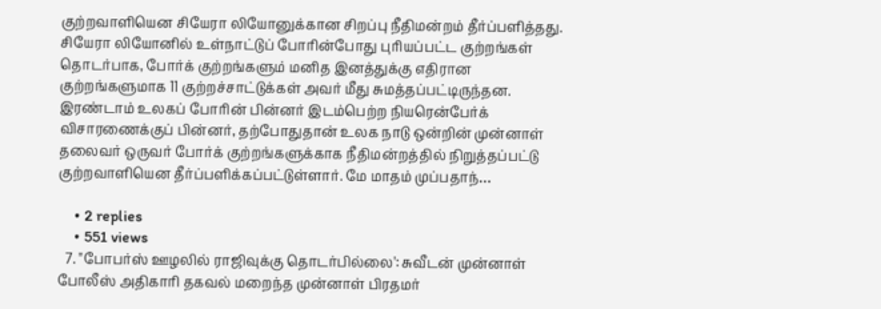குற்றவாளியென சியேரா லியோனுக்கான சிறப்பு நீதிமன்றம் தீர்ப்பளித்தது. சியேரா லியோனில் உள்நாட்டுப் போரின்போது புரியப்பட்ட குற்றங்கள் தொடர்பாக, போர்க் குற்றங்களும் மனித இனத்துக்கு எதிரான குற்றங்களுமாக 11 குற்றச்சாட்டுக்கள் அவர் மீது சுமத்தப்பட்டிருந்தன. இரண்டாம் உலகப் போரின் பின்னர் இடம்பெற்ற நியரென்பேர்க் விசாரணைக்குப் பின்னர், தற்போதுதான் உலக நாடு ஒன்றின் முன்னாள் தலைவர் ஒருவர் போர்க் குற்றங்களுக்காக நீதிமன்றத்தில் நிறுத்தப்பட்டு குற்றவாளியென தீர்ப்பளிக்கப்பட்டுள்ளார். மே மாதம் முப்பதாந்…

    • 2 replies
    • 551 views
  7. "போபர்ஸ் ஊழலில் ராஜிவுக்கு தொடர்பில்லை': சுவீடன் முன்னாள் போலீஸ் அதிகாரி தகவல் மறைந்த முன்னாள் பிரதமர்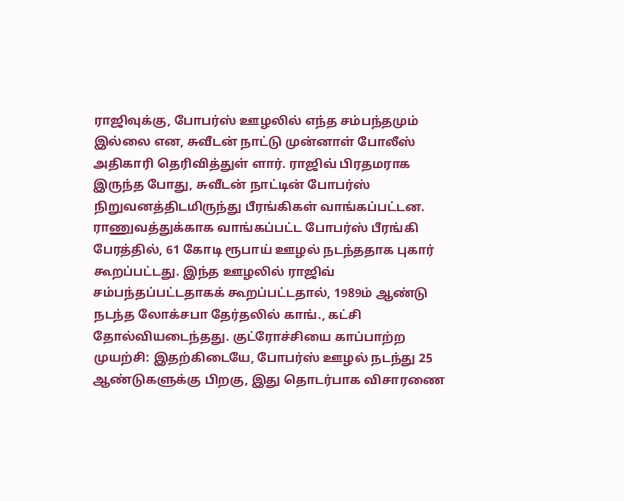ராஜிவுக்கு, போபர்ஸ் ஊழலில் எந்த சம்பந்தமும் இல்லை என, சுவீடன் நாட்டு முன்னாள் போலீஸ் அதிகாரி தெரிவித்துள் ளார். ராஜிவ் பிரதமராக இருந்த போது, சுவீடன் நாட்டின் போபர்ஸ் நிறுவனத்திடமிருந்து பீரங்கிகள் வாங்கப்பட்டன. ராணுவத்துக்காக வாங்கப்பட்ட போபர்ஸ் பீரங்கி பேரத்தில், 61 கோடி ரூபாய் ஊழல் நடந்ததாக புகார் கூறப்பட்டது. இந்த ஊழலில் ராஜிவ் சம்பந்தப்பட்டதாகக் கூறப்பட்டதால், 1989ம் ஆண்டு நடந்த லோக்சபா தேர்தலில் காங்., கட்சி தோல்வியடைந்தது. குட்ரோச்சியை காப்பாற்ற முயற்சி: இதற்கிடையே, போபர்ஸ் ஊழல் நடந்து 25 ஆண்டுகளுக்கு பிறகு, இது தொடர்பாக விசாரணை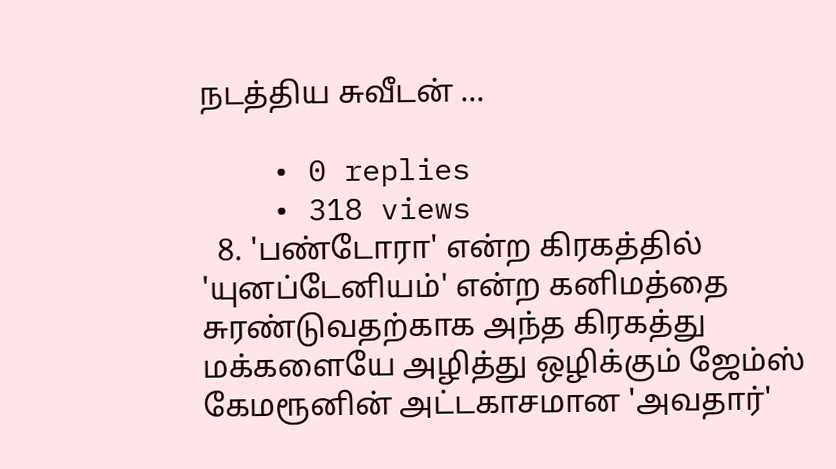நடத்திய சுவீடன் …

    • 0 replies
    • 318 views
  8. 'பண்டோரா' என்ற கிரகத்தில் 'யுனப்டேனியம்' என்ற கனிமத்தை சுரண்டுவதற்காக அந்த கிரகத்து மக்களையே அழித்து ஒழிக்கும் ஜேம்ஸ் கேமரூனின் அட்டகாசமான 'அவதார்'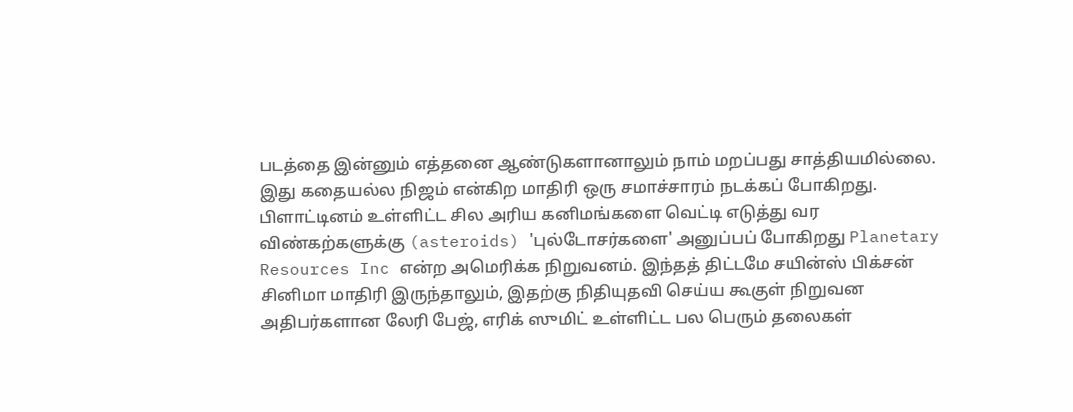படத்தை இன்னும் எத்தனை ஆண்டுகளானாலும் நாம் மறப்பது சாத்தியமில்லை. இது கதையல்ல நிஜம் என்கிற மாதிரி ஒரு சமாச்சாரம் நடக்கப் போகிறது. பிளாட்டினம் உள்ளிட்ட சில அரிய கனிமங்களை வெட்டி எடுத்து வர விண்கற்களுக்கு (asteroids) 'புல்டோசர்களை' அனுப்பப் போகிறது Planetary Resources Inc என்ற அமெரிக்க நிறுவனம். இந்தத் திட்டமே சயின்ஸ் பிக்சன் சினிமா மாதிரி இருந்தாலும், இதற்கு நிதியுதவி செய்ய கூகுள் நிறுவன அதிபர்களான லேரி பேஜ், எரிக் ஸுமிட் உள்ளிட்ட பல பெரும் தலைகள்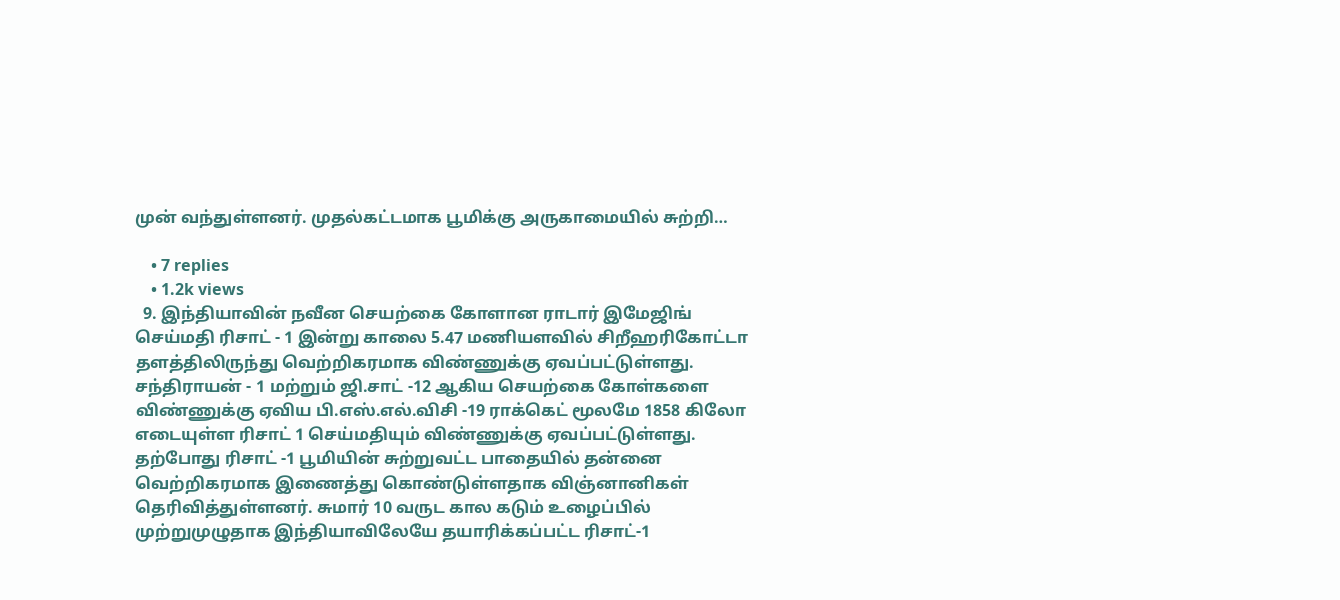முன் வந்துள்ளனர். முதல்கட்டமாக பூமிக்கு அருகாமையில் சுற்றி…

    • 7 replies
    • 1.2k views
  9. இந்தியாவின் நவீன செயற்கை கோளான ராடார் இமேஜிங் செய்மதி ரிசாட் - 1 இன்று காலை 5.47 மணியளவில் சிறீஹரிகோட்டா தளத்திலிருந்து வெற்றிகரமாக விண்ணுக்கு ஏவப்பட்டுள்ளது. சந்திராயன் - 1 மற்றும் ஜி.சாட் -12 ஆகிய செயற்கை கோள்களை விண்ணுக்கு ஏவிய பி.எஸ்.எல்.விசி -19 ராக்கெட் மூலமே 1858 கிலோ எடையுள்ள ரிசாட் 1 செய்மதியும் விண்ணுக்கு ஏவப்பட்டுள்ளது. தற்போது ரிசாட் -1 பூமியின் சுற்றுவட்ட பாதையில் தன்னை வெற்றிகரமாக இணைத்து கொண்டுள்ளதாக விஞ்னானிகள் தெரிவித்துள்ளனர். சுமார் 10 வருட கால கடும் உழைப்பில் முற்றுமுழுதாக இந்தியாவிலேயே தயாரிக்கப்பட்ட ரிசாட்-1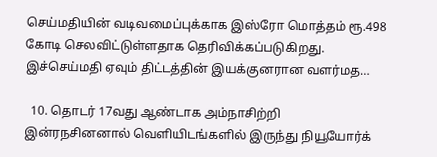செய்மதியின் வடிவமைப்புக்காக இஸ்ரோ மொத்தம் ரூ.498 கோடி செலவிட்டுள்ளதாக தெரிவிக்கப்படுகிறது. இச்செய்மதி ஏவும் திட்டத்தின் இயக்குனரான வளர்மத…

  10. தொடர் 17வது ஆண்டாக அம்நாசிற்றி இன்ரநசினனால் வெளியிடங்களில் இருந்து நியூயோர்க்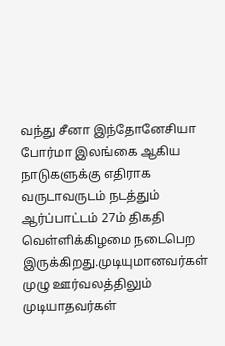வந்து சீனா இந்தோனேசியா போர்மா இலங்கை ஆகிய நாடுகளுக்கு எதிராக வருடாவருடம் நடத்தும் ஆர்ப்பாட்டம் 27ம் திகதி வெள்ளிக்கிழமை நடைபெற இருக்கிறது.முடியுமானவர்கள் முழு ஊர்வலத்திலும் முடியாதவர்கள்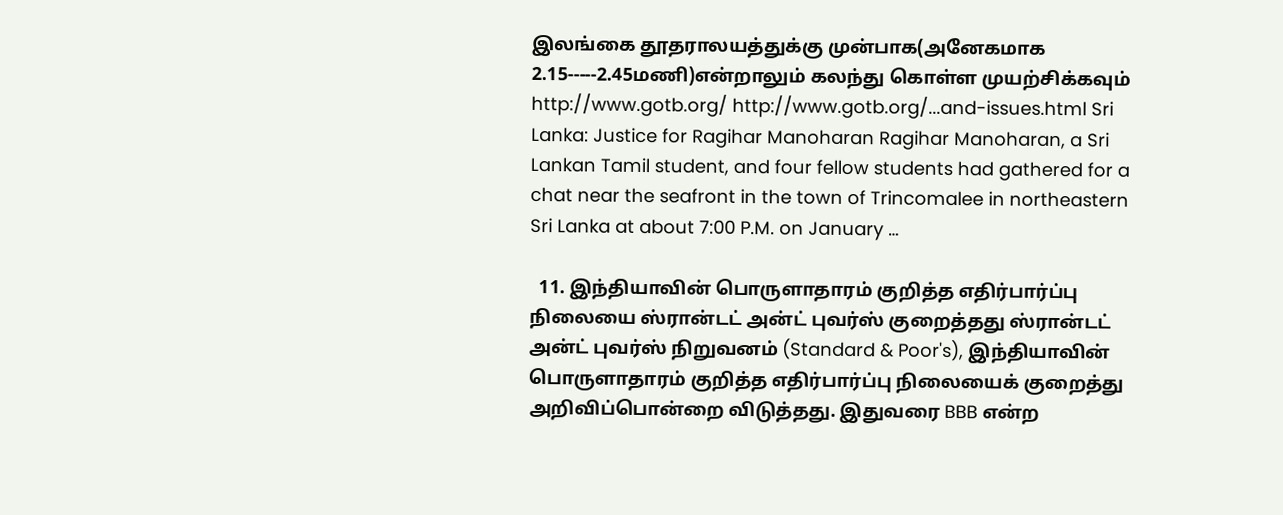இலங்கை தூதராலயத்துக்கு முன்பாக(அனேகமாக 2.15-----2.45மணி)என்றாலும் கலந்து கொள்ள முயற்சிக்கவும் http://www.gotb.org/ http://www.gotb.org/...and-issues.html Sri Lanka: Justice for Ragihar Manoharan Ragihar Manoharan, a Sri Lankan Tamil student, and four fellow students had gathered for a chat near the seafront in the town of Trincomalee in northeastern Sri Lanka at about 7:00 P.M. on January …

  11. இந்தியாவின் பொருளாதாரம் குறித்த எதிர்பார்ப்பு நிலையை ஸ்ரான்டட் அன்ட் புவர்ஸ் குறைத்தது ஸ்ரான்டட் அன்ட் புவர்ஸ் நிறுவனம் (Standard & Poor's), இந்தியாவின் பொருளாதாரம் குறித்த எதிர்பார்ப்பு நிலையைக் குறைத்து அறிவிப்பொன்றை விடுத்தது. இதுவரை BBB என்ற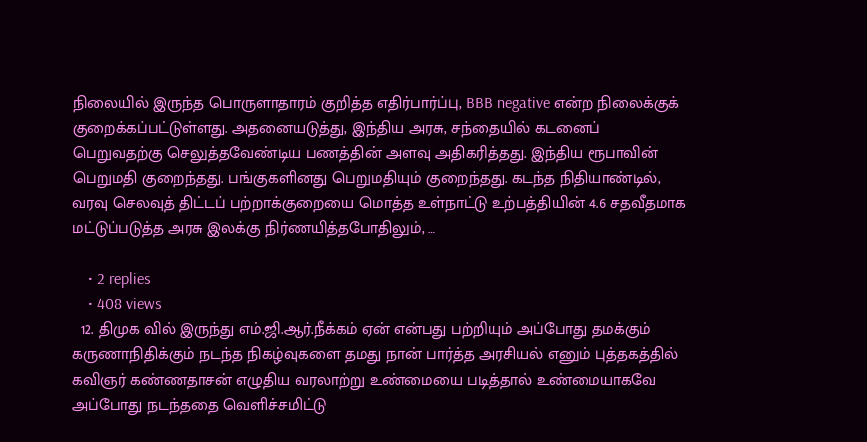நிலையில் இருந்த பொருளாதாரம் குறித்த எதிர்பார்ப்பு, BBB negative என்ற நிலைக்குக் குறைக்கப்பட்டுள்ளது. அதனையடுத்து, இந்திய அரசு, சந்தையில் கடனைப் பெறுவதற்கு செலுத்தவேண்டிய பணத்தின் அளவு அதிகரித்தது. இந்திய ரூபாவின் பெறுமதி குறைந்தது. பங்குகளினது பெறுமதியும் குறைந்தது. கடந்த நிதியாண்டில், வரவு செலவுத் திட்டப் பற்றாக்குறையை மொத்த உள்நாட்டு உற்பத்தியின் 4.6 சதவீதமாக மட்டுப்படுத்த அரசு இலக்கு நிர்ணயித்தபோதிலும், …

    • 2 replies
    • 408 views
  12. திமுக வில் இருந்து எம்.ஜி.ஆர்.நீக்கம் ஏன் என்பது பற்றியும் அப்போது தமக்கும் கருணாநிதிக்கும் நடந்த நிகழ்வுகளை தமது நான் பார்த்த அரசியல் எனும் புத்தகத்தில் கவிஞர் கண்ணதாசன் எழுதிய வரலாற்று உண்மையை படித்தால் உண்மையாகவே அப்போது நடந்ததை வெளிச்சமிட்டு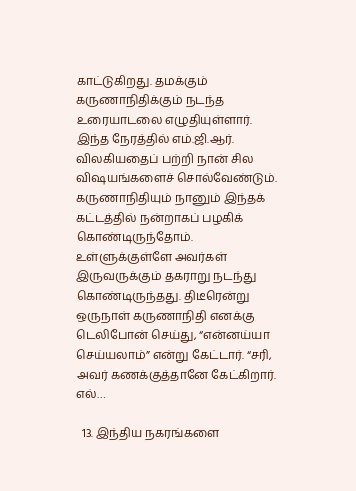காட்டுகிறது. தமக்கும் கருணாநிதிக்கும் நடந்த உரையாடலை எழுதியுள்ளார். இந்த நேரத்தில் எம்.ஜி.ஆர். விலகியதைப் பற்றி நான் சில விஷயங்களைச் சொல்வேண்டும். கருணாநிதியும் நானும் இந்தக் கட்டத்தில் நன்றாகப் பழகிக் கொண்டிருந்தோம். உள்ளுக்குள்ளே அவர்கள் இருவருக்கும் தகராறு நடந்து கொண்டிருந்தது. திடீரென்று ஒருநாள் கருணாநிதி எனக்கு டெலிபோன் செய்து, “என்னய்யா செய்யலாம்” என்று கேட்டார். “சரி, அவர் கணக்குத்தானே கேட்கிறார். எல்…

  13. இந்திய நகரங்களை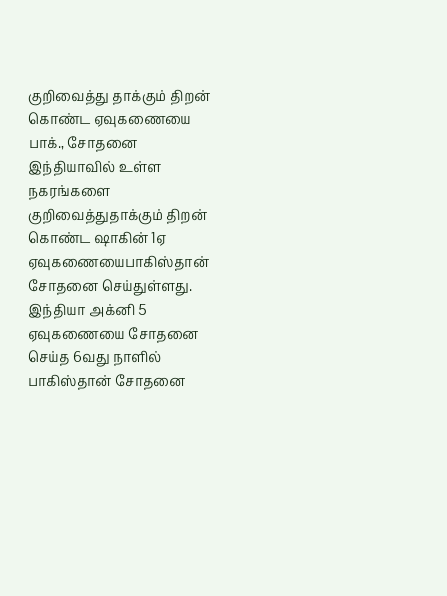குறிவைத்து தாக்கும் திறன் கொண்ட ஏவுகணையை பாக்., சோதனை இந்தியாவில் உள்ள நகரங்களை குறிவைத்துதாக்கும் திறன் கொண்ட ஷாகின் 1ஏ ஏவுகணையைபாகிஸ்தான் சோதனை செய்துள்ளது. இந்தியா அக்னி 5 ஏவுகணையை சோதனை செய்த 6வது நாளில் பாகிஸ்தான் சோதனை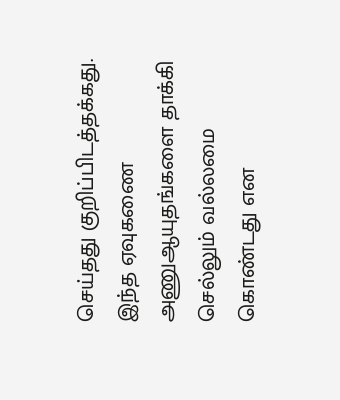செய்தது குறிப்பிடத்தக்கது. இந்த ஏவுகணை அணுஆயுதங்களை தாக்கி செல்லும் வல்லமை கொண்டது என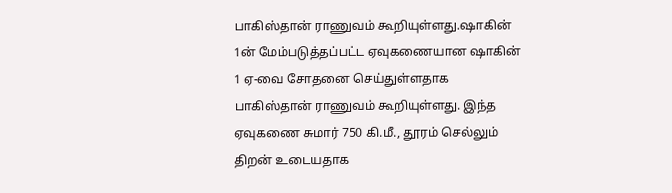பாகிஸ்தான் ராணுவம் கூறியுள்ளது.ஷாகின் 1ன் மேம்படுத்தப்பட்ட ஏவுகணையான ஷாகின் 1 ஏ-வை சோதனை செய்துள்ளதாக பாகிஸ்தான் ராணுவம் கூறியுள்ளது. இந்த ஏவுகணை சுமார் 750 கி.மீ., தூரம் செல்லும் திறன் உடையதாக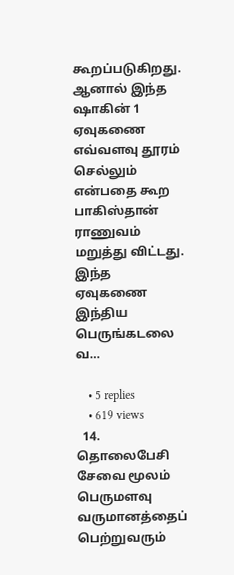கூறப்படுகிறது. ஆனால் இந்த ஷாகின் 1 ஏவுகணை எவ்வளவு தூரம் செல்லும் என்பதை கூற பாகிஸ்தான் ராணுவம் மறுத்து விட்டது. இந்த ஏவுகணை இந்திய பெருங்கடலை வ…

    • 5 replies
    • 619 views
  14. தொலைபேசி சேவை மூலம் பெருமளவு வருமானத்தைப் பெற்றுவரும்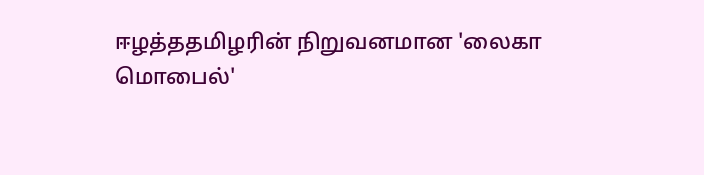ஈழத்ததமிழரின் நிறுவனமான 'லைகா மொபைல்'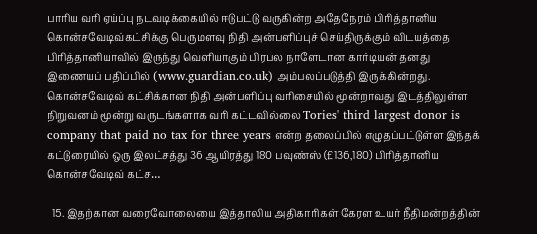பாரிய வரி ஏய்ப்பு நடவடிக்கையில் ஈடுபட்டு வருகின்ற அதேநேரம் பிரித்தானிய கொன்சவேடிவ்கட்சிக்கு பெருமளவு நிதி அன்பளிப்புச் செய்திருக்கும் விடயத்தை பிரித்தானியாவில் இருந்து வெளியாகும் பிரபல நாளேடான கார்டியன் தனது இணையப் பதிப்பில் (www.guardian.co.uk) அம்பலப்படுத்தி இருக்கின்றது. கொன்சவேடிவ் கட்சிக்கான நிதி அன்பளிப்பு வரிசையில் மூன்றாவது இடத்திலுள்ள நிறுவனம் மூன்று வருடங்களாக வரி கட்டவில்லை Tories' third largest donor is company that paid no tax for three years என்ற தலைப்பில் எழுதப்பட்டுள்ள இந்தக் கட்டுரையில் ஒரு இலட்சத்து 36 ஆயிரத்து 180 பவுண்ஸ் (£136,180) பிரித்தானிய கொன்சவேடிவ் கட்ச…

  15. இதற்கான வரைவோலையை இத்தாலிய அதிகாரிகள் கேரள உயர் நீதிமன்றத்தின்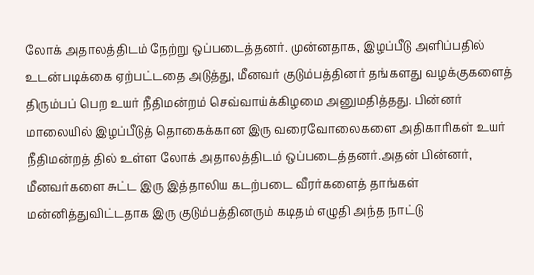லோக் அதாலத்திடம் நேற்று ஒப்படைத்தனர். முன்னதாக, இழப்பீடு அளிப்பதில் உடன்படிக்கை ஏற்பட்டதை அடுத்து, மீனவர் குடும்பத்தினர் தங்களது வழக்குகளைத் திரும்பப் பெற உயர் நீதிமன்றம் செவ்வாய்க்கிழமை அனுமதித்தது. பின்னர் மாலையில் இழப்பீடுத் தொகைக்கான இரு வரைவோலைகளை அதிகாரிகள் உயர் நீதிமன்றத் தில் உள்ள லோக் அதாலத்திடம் ஒப்படைத்தனர்.அதன் பின்னர், மீனவர்களை சுட்ட இரு இத்தாலிய கடற்படை வீரர்களைத் தாங்கள் மன்னித்துவிட்டதாக இரு குடும்பத்தினரும் கடிதம் எழுதி அந்த நாட்டு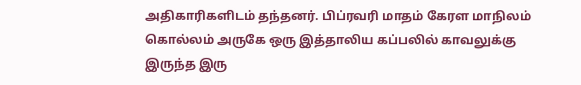அதிகாரிகளிடம் தந்தனர். பிப்ரவரி மாதம் கேரள மாநிலம் கொல்லம் அருகே ஒரு இத்தாலிய கப்பலில் காவலுக்கு இருந்த இரு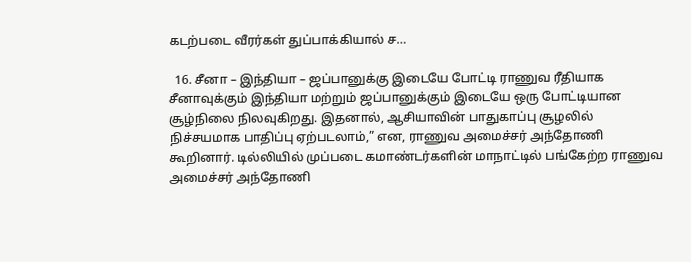கடற்படை வீரர்கள் துப்பாக்கியால் ச…

  16. சீனா – இந்தியா – ஜப்பானுக்கு இடையே போட்டி ராணுவ ரீதியாக சீனாவுக்கும் இந்தியா மற்றும் ஜப்பானுக்கும் இடையே ஒரு போட்டியான சூழ்நிலை நிலவுகிறது. இதனால், ஆசியாவின் பாதுகாப்பு சூழலில் நிச்சயமாக பாதிப்பு ஏற்படலாம்,” என, ராணுவ அமைச்சர் அந்தோணி கூறினார். டில்லியில் முப்படை கமாண்டர்களின் மாநாட்டில் பங்கேற்ற ராணுவ அமைச்சர் அந்தோணி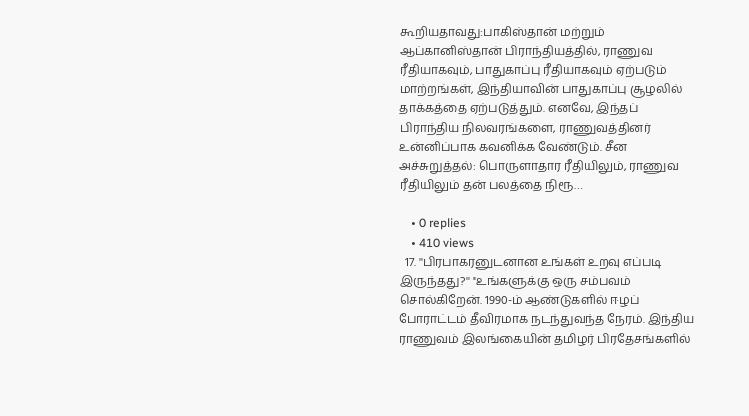கூறியதாவது:பாகிஸ்தான் மற்றும் ஆப்கானிஸ்தான் பிராந்தியத்தில், ராணுவ ரீதியாகவும், பாதுகாப்பு ரீதியாகவும் ஏற்படும் மாற்றங்கள், இந்தியாவின் பாதுகாப்பு சூழலில் தாக்கத்தை ஏற்படுத்தும். எனவே, இந்தப் பிராந்திய நிலவரங்களை, ராணுவத்தினர் உன்னிப்பாக கவனிக்க வேண்டும். சீன அச்சுறுத்தல்: பொருளாதார ரீதியிலும், ராணுவ ரீதியிலும் தன் பலத்தை நிரூ…

    • 0 replies
    • 410 views
  17. ''பிரபாகரனுடனான உங்கள் உறவு எப்படி இருந்தது?'' ''உங்களுக்கு ஒரு சம்பவம் சொல்கிறேன். 1990-ம் ஆண்டுகளில் ஈழப் போராட்டம் தீவிரமாக நடந்துவந்த நேரம். இந்திய ராணுவம் இலங்கையின் தமிழர் பிரதேசங்களில்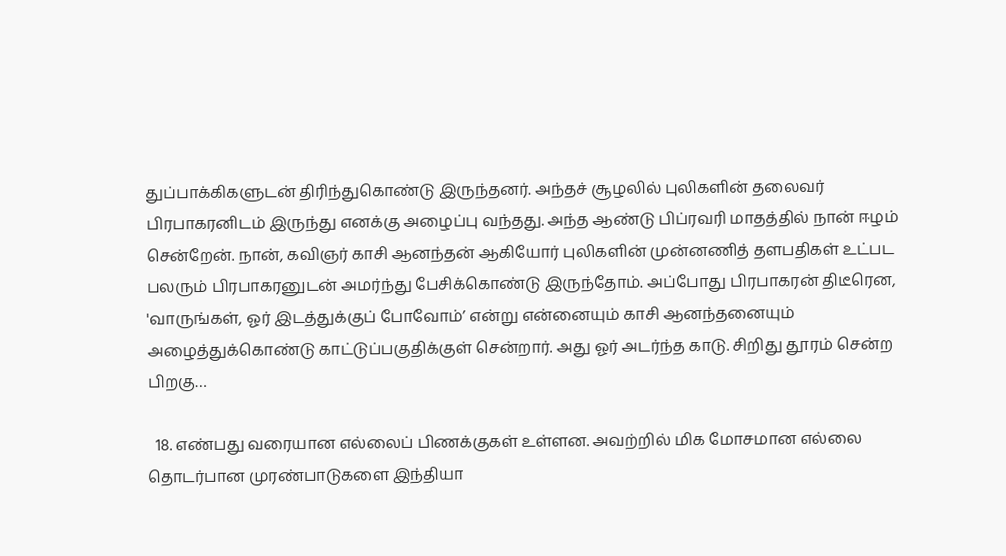துப்பாக்கிகளுடன் திரிந்துகொண்டு இருந்தனர். அந்தச் சூழலில் புலிகளின் தலைவர் பிரபாகரனிடம் இருந்து எனக்கு அழைப்பு வந்தது. அந்த ஆண்டு பிப்ரவரி மாதத்தில் நான் ஈழம் சென்றேன். நான், கவிஞர் காசி ஆனந்தன் ஆகியோர் புலிகளின் முன்னணித் தளபதிகள் உட்பட பலரும் பிரபாகரனுடன் அமர்ந்து பேசிக்கொண்டு இருந்தோம். அப்போது பிரபாகரன் திடீரென, 'வாருங்கள், ஓர் இடத்துக்குப் போவோம்’ என்று என்னையும் காசி ஆனந்தனையும் அழைத்துக்கொண்டு காட்டுப்பகுதிக்குள் சென்றார். அது ஓர் அடர்ந்த காடு. சிறிது தூரம் சென்ற பிறகு…

  18. எண்பது வரையான எல்லைப் பிணக்குகள் உள்ளன. அவற்றில் மிக மோசமான எல்லை தொடர்பான முரண்பாடுகளை இந்தியா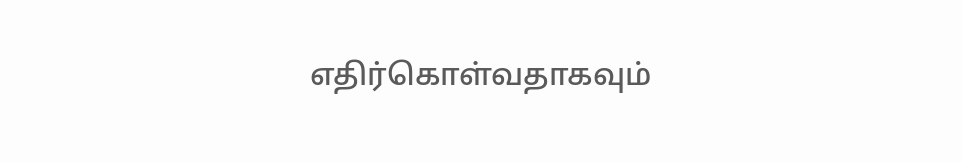எதிர்கொள்வதாகவும்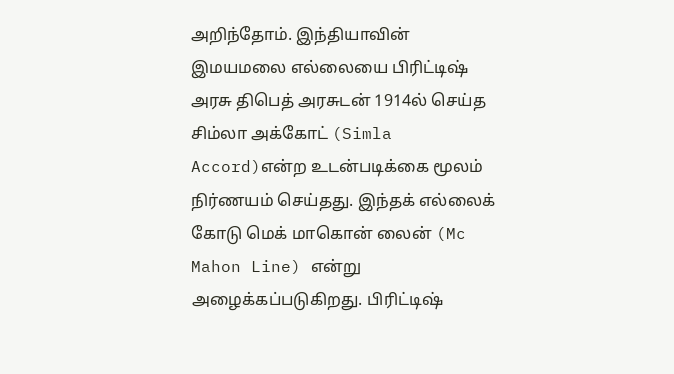அறிந்தோம். இந்தியாவின் இமயமலை எல்லையை பிரிட்டிஷ் அரசு திபெத் அரசுடன் 1914ல் செய்த சிம்லா அக்கோட் (Simla Accord)என்ற உடன்படிக்கை மூலம் நிர்ணயம் செய்தது. இந்தக் எல்லைக் கோடு மெக் மாகொன் லைன் (Mc Mahon Line) என்று அழைக்கப்படுகிறது. பிரிட்டிஷ்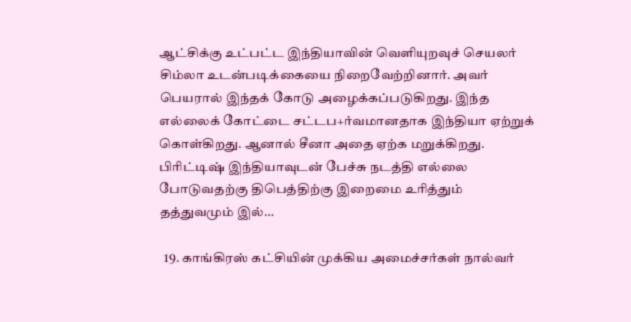ஆட்சிக்கு உட்பட்ட இந்தியாவின் வெளியுறவுச் செயலர் சிம்லா உடன்படிக்கையை நிறைவேற்றினார். அவர் பெயரால் இந்தக் கோடு அழைக்கப்படுகிறது. இந்த எல்லைக் கோட்டை சட்டப+ர்வமானதாக இந்தியா ஏற்றுக் கொள்கிறது. ஆனால் சீனா அதை ஏற்க மறுக்கிறது. பிரிட்டிஷ் இந்தியாவுடன் பேச்சு நடத்தி எல்லை போடுவதற்கு திபெத்திற்கு இறைமை உரித்தும் தத்துவமும் இல்…

  19. காங்கிரஸ் கட்சியின் முக்கிய அமைச்சர்கள் நால்வர்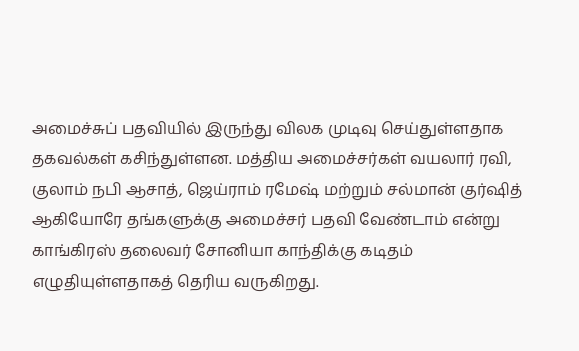அமைச்சுப் பதவியில் இருந்து விலக முடிவு செய்துள்ளதாக தகவல்கள் கசிந்துள்ளன. மத்திய அமைச்சர்கள் வயலார் ரவி, குலாம் நபி ஆசாத், ஜெய்ராம் ரமேஷ் மற்றும் சல்மான் குர்ஷித் ஆகியோரே தங்களுக்கு அமைச்சர் பதவி வேண்டாம் என்று காங்கிரஸ் தலைவர் சோனியா காந்திக்கு கடிதம் எழுதியுள்ளதாகத் தெரிய வருகிறது.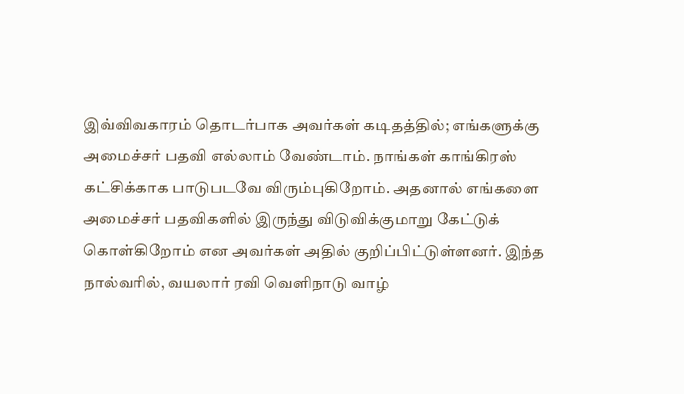இவ்விவகாரம் தொடர்பாக அவர்கள் கடிதத்தில்; எங்களுக்கு அமைச்சர் பதவி எல்லாம் வேண்டாம். நாங்கள் காங்கிரஸ் கட்சிக்காக பாடுபடவே விரும்புகிறோம். அதனால் எங்களை அமைச்சர் பதவிகளில் இருந்து விடுவிக்குமாறு கேட்டுக் கொள்கிறோம் என அவர்கள் அதில் குறிப்பிட்டுள்ளனர். இந்த நால்வரில், வயலார் ரவி வெளிநாடு வாழ்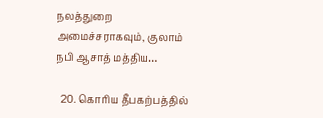நலத்துறை அமைச்சராகவும், குலாம் நபி ஆசாத் மத்திய…

  20. கொரிய தீபகற்பத்தில்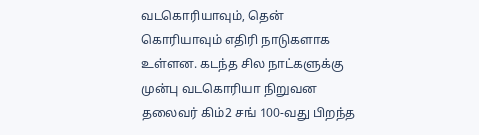வடகொரியாவும், தென் கொரியாவும் எதிரி நாடுகளாக உள்ளன. கடந்த சில நாட்களுக்கு முன்பு வடகொரியா நிறுவன தலைவர் கிம்2 சங் 100-வது பிறந்த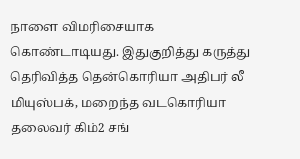நாளை விமரிசையாக கொண்டாடியது. இதுகுறித்து கருத்து தெரிவித்த தென்கொரியா அதிபர் லீ மியுஸ்பக், மறைந்த வடகொரியா தலைவர் கிம்2 சங்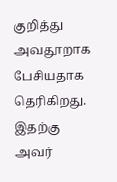குறித்து அவதூறாக பேசியதாக தெரிகிறது. இதற்கு அவர்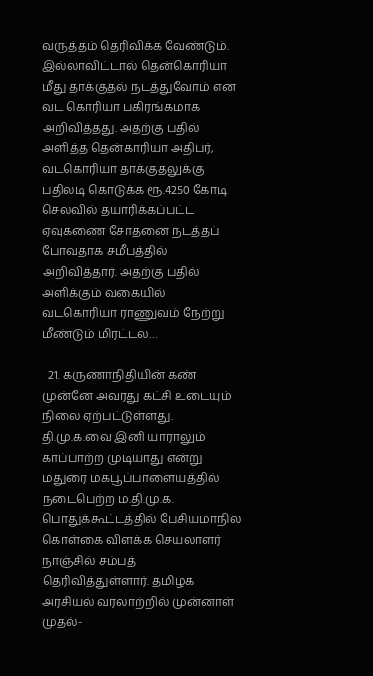வருத்தம் தெரிவிக்க வேண்டும். இல்லாவிட்டால் தென்கொரியா மீது தாக்குதல் நடத்துவோம் என வட கொரியா பகிரங்கமாக அறிவித்தது. அதற்கு பதில் அளித்த தென்காரியா அதிபர், வடகொரியா தாக்குதலுக்கு பதிலடி கொடுக்க ரூ.4250 கோடி செலவில் தயாரிக்கப்பட்ட ஏவுகணை சோதனை நடத்தப் போவதாக சமீபத்தில் அறிவித்தார். அதற்கு பதில் அளிக்கும் வகையில் வடகொரியா ராணுவம் நேற்று மீண்டும் மிரட்டல…

  21. கருணாநிதியின் கண் முன்னே அவரது கட்சி உடையும் நிலை ஏற்பட்டுள்ளது. தி.மு.க.வை இனி யாராலும் காப்பாற்ற முடியாது என்று மதுரை மகபூப்பாளையத்தில் நடைபெற்ற ம.தி.மு.க. பொதுக்கூட்டத்தில் பேசியமாநில கொள்கை விளக்க செயலாளர் நாஞ்சில் சம்பத் தெரிவித்துள்ளார். தமிழக அரசியல் வரலாற்றில் முன்னாள் முதல்-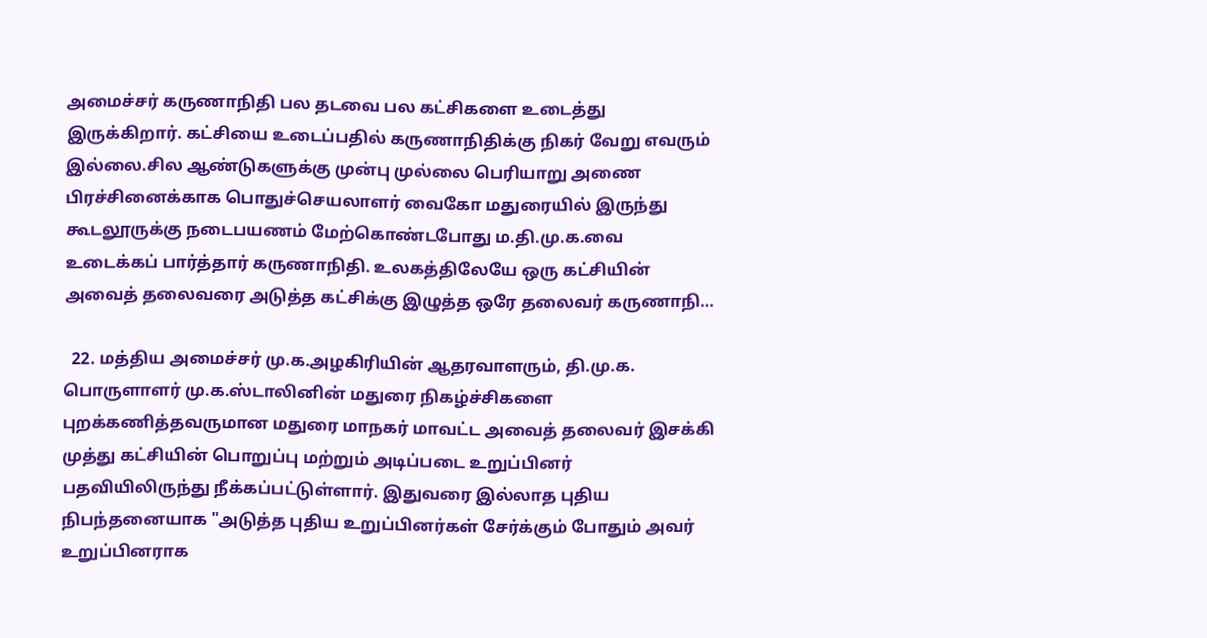அமைச்சர் கருணாநிதி பல தடவை பல கட்சிகளை உடைத்து இருக்கிறார். கட்சியை உடைப்பதில் கருணாநிதிக்கு நிகர் வேறு எவரும் இல்லை.சில ஆண்டுகளுக்கு முன்பு முல்லை பெரியாறு அணை பிரச்சினைக்காக பொதுச்செயலாளர் வைகோ மதுரையில் இருந்து கூடலூருக்கு நடைபயணம் மேற்கொண்டபோது ம.தி.மு.க.வை உடைக்கப் பார்த்தார் கருணாநிதி. உலகத்திலேயே ஒரு கட்சியின் அவைத் தலைவரை அடுத்த கட்சிக்கு இழுத்த ஒரே தலைவர் கருணாநி…

  22. மத்திய அமைச்சர் மு.க.அழகிரியின் ஆதரவாளரும், தி.மு.க. பொருளாளர் மு.க.ஸ்டாலினின் மதுரை நிகழ்ச்சிகளை புறக்கணித்தவருமான மதுரை மாநகர் மாவட்ட அவைத் தலைவர் இசக்கி முத்து கட்சியின் பொறுப்பு மற்றும் அடிப்படை உறுப்பினர் பதவியிலிருந்து நீக்கப்பட்டுள்ளார். இதுவரை இல்லாத புதிய நிபந்தனையாக "அடுத்த புதிய உறுப்பினர்கள் சேர்க்கும் போதும் அவர் உறுப்பினராக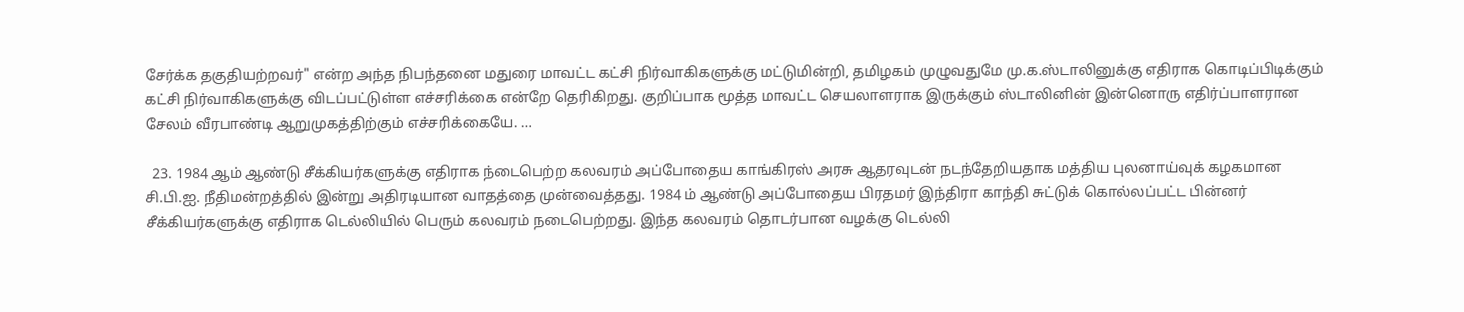சேர்க்க தகுதியற்றவர்" என்ற அந்த நிபந்தனை மதுரை மாவட்ட கட்சி நிர்வாகிகளுக்கு மட்டுமின்றி, தமிழகம் முழுவதுமே மு.க.ஸ்டாலினுக்கு எதிராக கொடிப்பிடிக்கும் கட்சி நிர்வாகிகளுக்கு விடப்பட்டுள்ள எச்சரிக்கை என்றே தெரிகிறது. குறிப்பாக மூத்த மாவட்ட செயலாளராக இருக்கும் ஸ்டாலினின் இன்னொரு எதிர்ப்பாளரான சேலம் வீரபாண்டி ஆறுமுகத்திற்கும் எச்சரிக்கையே. …

  23. 1984 ஆம் ஆண்டு சீக்கியர்களுக்கு எதிராக ந்டைபெற்ற கலவரம் அப்போதைய காங்கிரஸ் அரசு ஆதரவுடன் நடந்தேறியதாக மத்திய புலனாய்வுக் கழகமான சி.பி.ஐ. நீதிமன்றத்தில் இன்று அதிரடியான வாதத்தை முன்வைத்தது. 1984 ம் ஆண்டு அப்போதைய பிரதமர் இந்திரா காந்தி சுட்டுக் கொல்லப்பட்ட பின்னர் சீக்கியர்களுக்கு எதிராக டெல்லியில் பெரும் கலவரம் நடைபெற்றது. இந்த கலவரம் தொடர்பான வழக்கு டெல்லி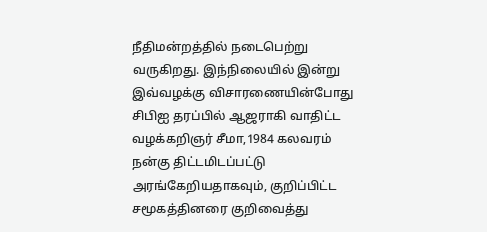நீதிமன்றத்தில் நடைபெற்று வருகிறது. இந்நிலையில் இன்று இவ்வழக்கு விசாரணையின்போது சிபிஐ தரப்பில் ஆஜராகி வாதிட்ட வழக்கறிஞர் சீமா,1984 கலவரம் நன்கு திட்டமிடப்பட்டு அரங்கேறியதாகவும், குறிப்பிட்ட சமூகத்தினரை குறிவைத்து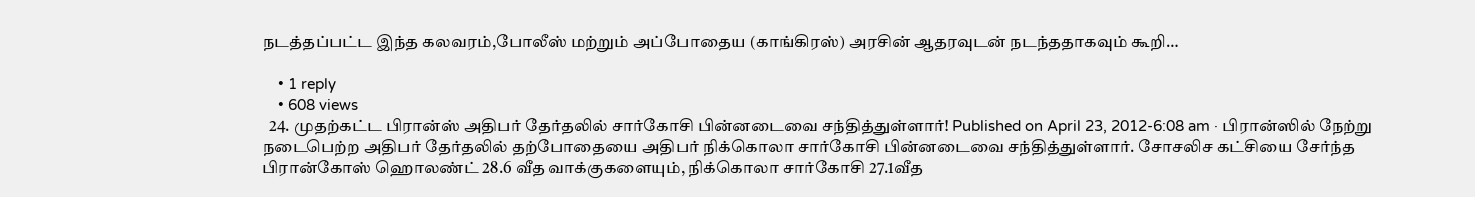நடத்தப்பட்ட இந்த கலவரம்,போலீஸ் மற்றும் அப்போதைய (காங்கிரஸ்) அரசின் ஆதரவுடன் நடந்ததாகவும் கூறி…

    • 1 reply
    • 608 views
  24. முதற்கட்ட பிரான்ஸ் அதிபர் தேர்தலில் சார்கோசி பின்னடைவை சந்தித்துள்ளார்! Published on April 23, 2012-6:08 am · பிரான்ஸில் நேற்று நடைபெற்ற அதிபர் தேர்தலில் தற்போதையை அதிபர் நிக்கொலா சார்கோசி பின்னடைவை சந்தித்துள்ளார். சோசலிச கட்சியை சேர்ந்த பிரான்கோஸ் ஹொலண்ட் 28.6 வீத வாக்குகளையும், நிக்கொலா சார்கோசி 27.1வீத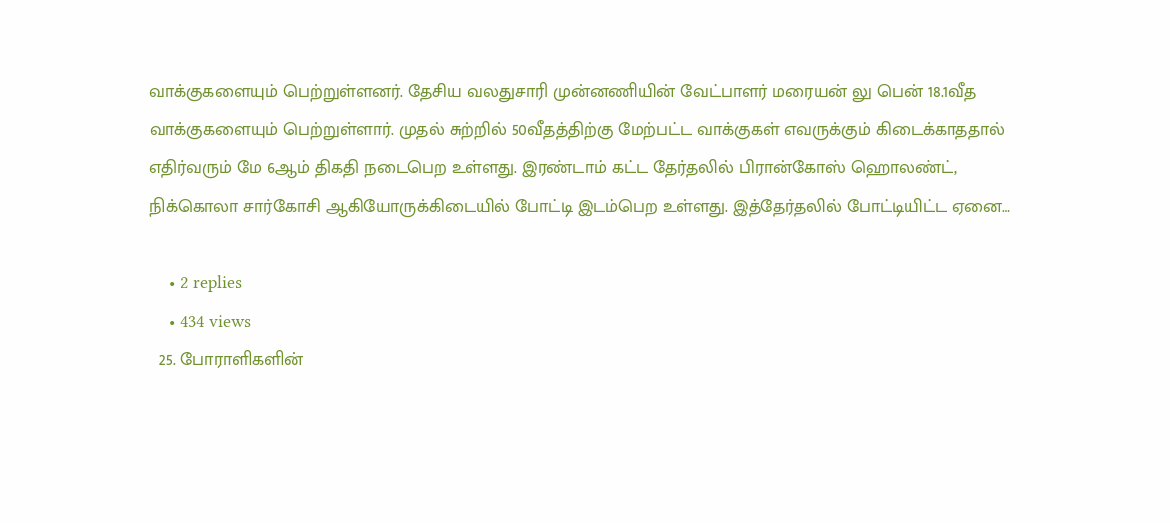வாக்குகளையும் பெற்றுள்ளனர். தேசிய வலதுசாரி முன்னணியின் வேட்பாளர் மரையன் லு பென் 18.1வீத வாக்குகளையும் பெற்றுள்ளார். முதல் சுற்றில் 50வீதத்திற்கு மேற்பட்ட வாக்குகள் எவருக்கும் கிடைக்காததால் எதிர்வரும் மே 6ஆம் திகதி நடைபெற உள்ளது. இரண்டாம் கட்ட தேர்தலில் பிரான்கோஸ் ஹொலண்ட், நிக்கொலா சார்கோசி ஆகியோருக்கிடையில் போட்டி இடம்பெற உள்ளது. இத்தேர்தலில் போட்டியிட்ட ஏனை…

    • 2 replies
    • 434 views
  25. போராளிகளின்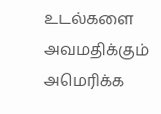உடல்களை அவமதிக்கும் அமெரிக்க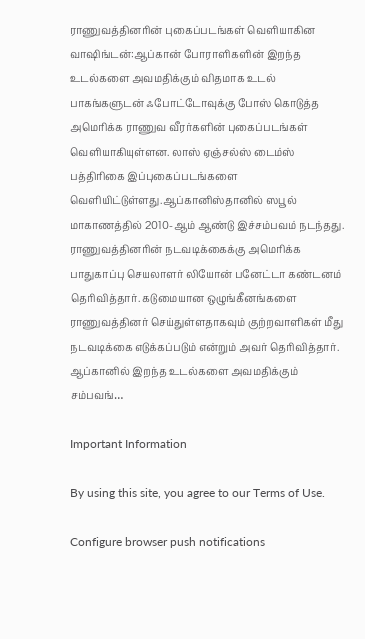ராணுவத்தினரின் புகைப்படங்கள் வெளியாகின வாஷிங்டன்:ஆப்கான் போராளிகளின் இறந்த உடல்களை அவமதிக்கும் விதமாக உடல் பாகங்களுடன் ஃபோட்டோவுக்கு போஸ் கொடுத்த அமெரிக்க ராணுவ வீரர்களின் புகைப்படங்கள் வெளியாகியுள்ளன. லாஸ் ஏஞ்சல்ஸ் டைம்ஸ் பத்திரிகை இப்புகைப்படங்களை வெளியிட்டுள்ளது.ஆப்கானிஸ்தானில் ஸபூல் மாகாணத்தில் 2010-ஆம் ஆண்டு இச்சம்பவம் நடந்தது. ராணுவத்தினரின் நடவடிக்கைக்கு அமெரிக்க பாதுகாப்பு செயலாளர் லியோன் பனேட்டா கண்டனம் தெரிவித்தார். கடுமையான ஒழுங்கீனங்களை ராணுவத்தினர் செய்துள்ளதாகவும் குற்றவாளிகள் மீது நடவடிக்கை எடுக்கப்படும் என்றும் அவர் தெரிவித்தார். ஆப்கானில் இறந்த உடல்களை அவமதிக்கும் சம்பவங்…

Important Information

By using this site, you agree to our Terms of Use.

Configure browser push notifications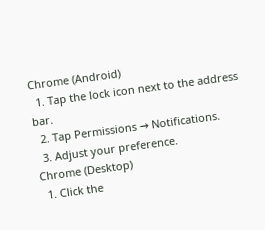Chrome (Android)
  1. Tap the lock icon next to the address bar.
  2. Tap Permissions → Notifications.
  3. Adjust your preference.
Chrome (Desktop)
  1. Click the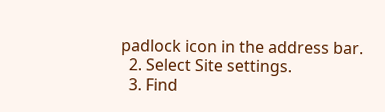padlock icon in the address bar.
  2. Select Site settings.
  3. Find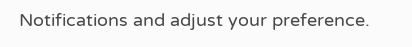Notifications and adjust your preference.